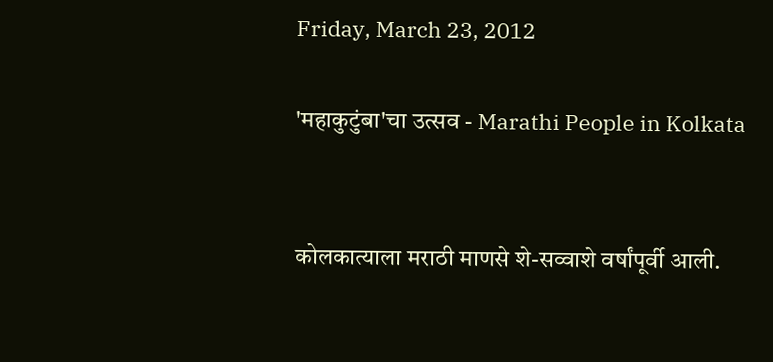Friday, March 23, 2012

'महाकुटुंबा'चा उत्सव - Marathi People in Kolkata


कोलकात्याला मराठी माणसे शे-सव्वाशे वर्षांपूर्वी आली.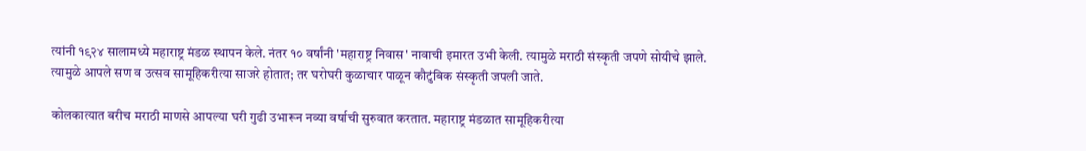त्यांनी १९२४ सालामध्ये महाराष्ट्र मंडळ स्थापन केले. नंतर १० वर्षांनी 'महाराष्ट्र निवास' नावाची इमारत उभी केली. त्यामुळे मराठी संस्कृती जपणे सोयीचे झाले. त्यामुळे आपले सण व उत्सव सामूहिकरीत्या साजरे होतात; तर घरोघरी कुळाचार पाळून कौटुंबिक संस्कृती जपली जाते.

कोलकात्यात बरीच मराठी माणसे आपल्या घरी गुढी उभारून नव्या वर्षाची सुरुवात करतात. महाराष्ट्र मंडळात सामूहिकरीत्या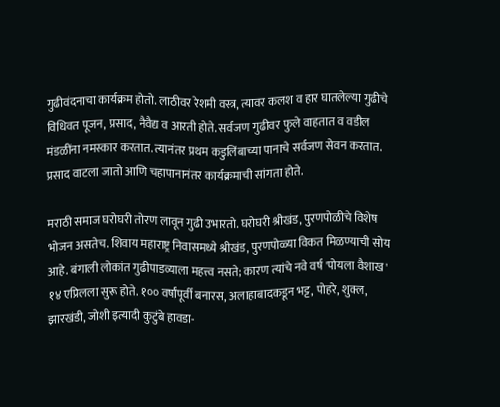गुढीवंदनाचा कार्यक्रम होतो. लाठीवर रेशमी वस्त्र, त्यावर कलश व हार घातलेल्या गुढीचे विधिवत पूजन, प्रसाद, नैवैद्य व आरती होते. सर्वजण गुढीवर फुले वाहतात व वडील मंडळींना नमस्कार करतात. त्यानंतर प्रथम कडुलिंबाच्या पानाचे सर्वजण सेवन करतात. प्रसाद वाटला जातो आणि चहापानानंतर कार्यक्रमाची सांगता होते.

मराठी समाज घरोघरी तोरण लावून गुढी उभारतो. घरोघरी श्रीखंड, पुरणपोळीचे विशेष भोजन असतेच. शिवाय महाराष्ट्र निवासमध्ये श्रीखंड, पुरणपोळ्या विकत मिळण्याची सोय आहे. बंगाली लोकांत गुढीपाडव्याला महत्त्व नसते; कारण त्यांचे नवे वर्ष 'पोयला वैशाख' १४ एप्रिलला सुरू होते. १०० वर्षांपूर्वी बनारस, अलाहाबादकडून भट्ट, पोहरे, शुक्ल, झारखंडी, जोशी इत्यादी कुटुंबे हावडा-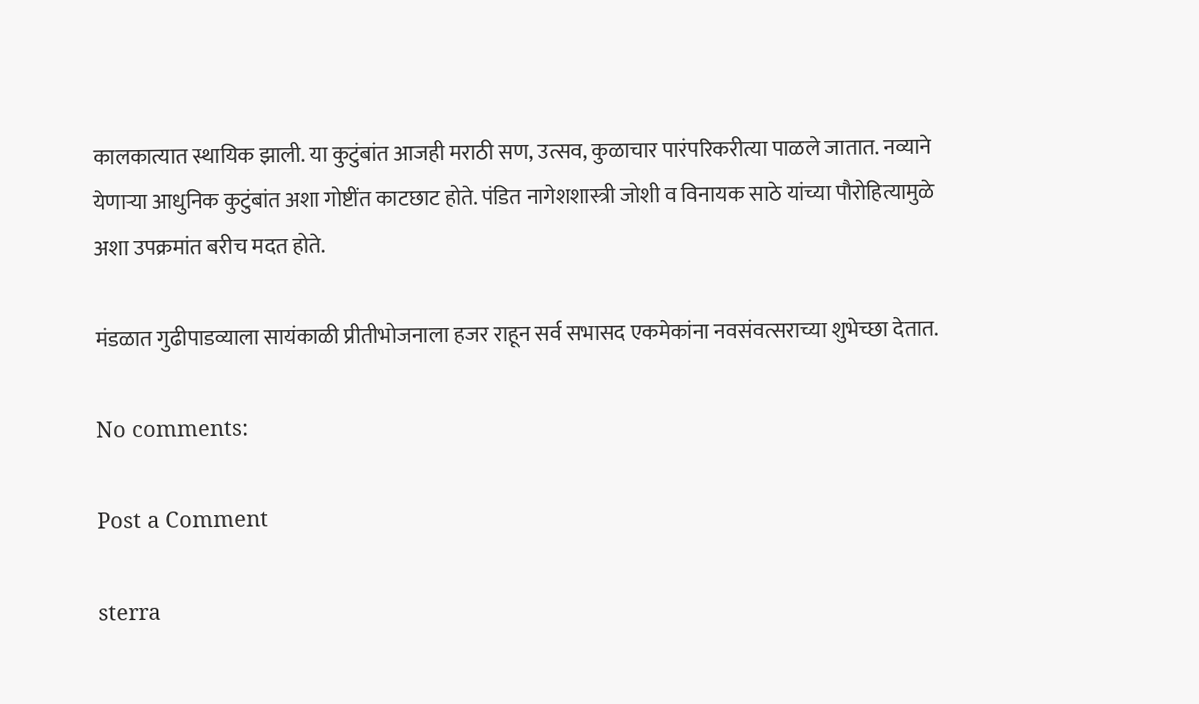कालकात्यात स्थायिक झाली. या कुटुंबांत आजही मराठी सण, उत्सव, कुळाचार पारंपरिकरीत्या पाळले जातात. नव्याने येणाऱ्या आधुनिक कुटुंबांत अशा गोष्टींत काटछाट होते. पंडित नागेशशास्त्री जोशी व विनायक साठे यांच्या पौरोहित्यामुळे अशा उपक्रमांत बरीच मदत होते.

मंडळात गुढीपाडव्याला सायंकाळी प्रीतीभोजनाला हजर राहून सर्व सभासद एकमेकांना नवसंवत्सराच्या शुभेच्छा देतात.

No comments:

Post a Comment

sterra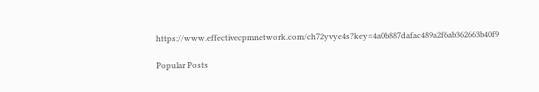https://www.effectivecpmnetwork.com/ch72yvye4s?key=4a0b887dafac489a2f6ab362663b40f9

Popular Posts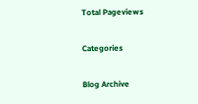Total Pageviews

Categories

Blog Archive